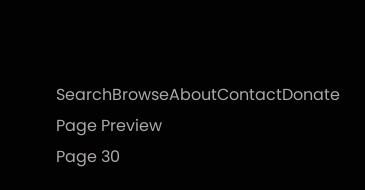SearchBrowseAboutContactDonate
Page Preview
Page 30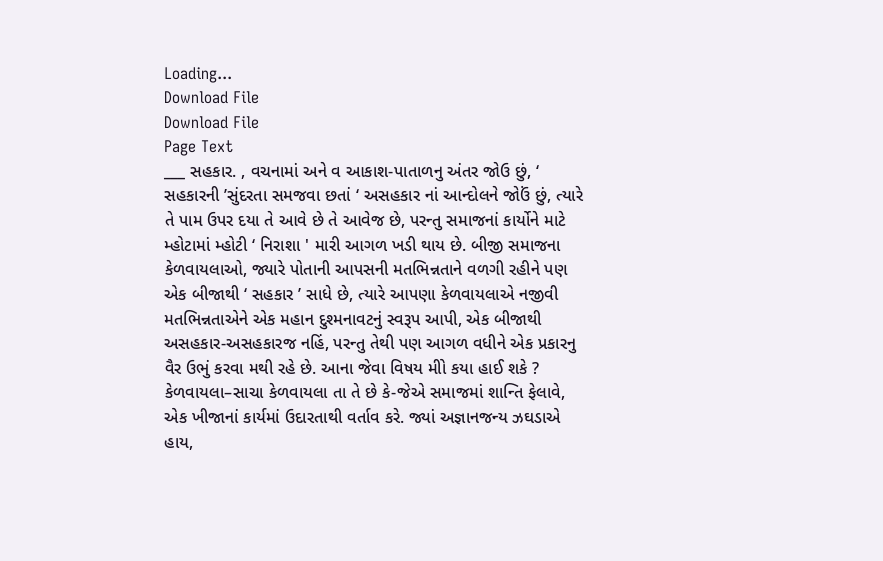Loading...
Download File
Download File
Page Text
___ સહકાર. , વચનામાં અને વ આકાશ-પાતાળનુ અંતર જોઉ છું, ‘ સહકારની ’સુંદરતા સમજવા છતાં ‘ અસહકાર નાં આન્દોલને જોઉં છું, ત્યારે તે પામ ઉપર દયા તે આવે છે તે આવેજ છે, પરન્તુ સમાજનાં કાર્યોને માટે મ્હોટામાં મ્હોટી ‘ નિરાશા ' મારી આગળ ખડી થાય છે. બીજી સમાજના કેળવાયલાઓ, જ્યારે પોતાની આપસની મતભિન્નતાને વળગી રહીને પણ એક બીજાથી ‘ સહકાર ’ સાધે છે, ત્યારે આપણા કેળવાયલાએ નજીવી મતભિન્નતાએને એક મહાન દુશ્મનાવટનું સ્વરૂપ આપી, એક બીજાથી અસહકાર-અસહકારજ નહિં, પરન્તુ તેથી પણ આગળ વધીને એક પ્રકારનુ વૈર ઉભું કરવા મથી રહે છે. આના જેવા વિષય મીો કયા હાઈ શકે ? કેળવાયલા–સાચા કેળવાયલા તા તે છે કે-જેએ સમાજમાં શાન્તિ ફેલાવે, એક ખીજાનાં કાર્યમાં ઉદારતાથી વર્તાવ કરે. જ્યાં અજ્ઞાનજન્ય ઝઘડાએ હાય,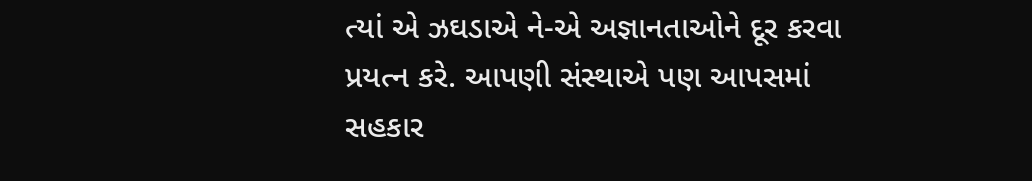ત્યાં એ ઝઘડાએ ને-એ અજ્ઞાનતાઓને દૂર કરવા પ્રયત્ન કરે. આપણી સંસ્થાએ પણ આપસમાં સહકાર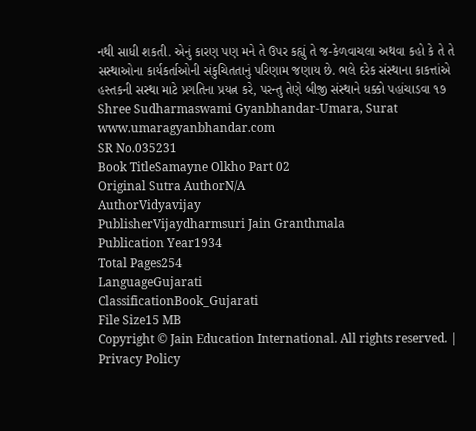નથી સાધી શકતી. એનું કારણ પણ મને તે ઉપર કહ્યું તે જ-કેળવાચલા અથવા કહો કે તે તે સસ્થાઓના કાર્યકર્તાઓની સંકુચિતતાનું પરિણામ જણાય છે. ભલે દરેક સંસ્થાના કાકત્તાંએ હસ્તકની સસ્થા માટે પ્રગતિના પ્રયત્ન કરે, પરન્તુ તેણે બીજી સંસ્થાને ધક્કો પહાંચાડવા ૧૭ Shree Sudharmaswami Gyanbhandar-Umara, Surat www.umaragyanbhandar.com
SR No.035231
Book TitleSamayne Olkho Part 02
Original Sutra AuthorN/A
AuthorVidyavijay
PublisherVijaydharmsuri Jain Granthmala
Publication Year1934
Total Pages254
LanguageGujarati
ClassificationBook_Gujarati
File Size15 MB
Copyright © Jain Education International. All rights reserved. | Privacy Policy